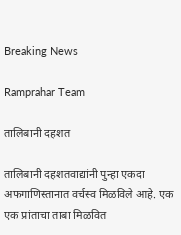Breaking News

Ramprahar Team

तालिबानी दहशत

तालिबानी दहशतवाद्यांनी पुन्हा एकदा अफगाणिस्तानात वर्चस्व मिळविले आहे. एक एक प्रांताचा ताबा मिळवित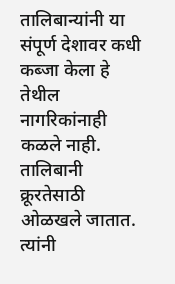तालिबान्यांनी या संपूर्ण देशावर कधी कब्जा केला हे तेथील नागरिकांनाही कळले नाही. तालिबानी क्रूरतेसाठी ओळखले जातात. त्यांनी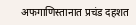अफगाणिस्तानात प्रचंड दहशत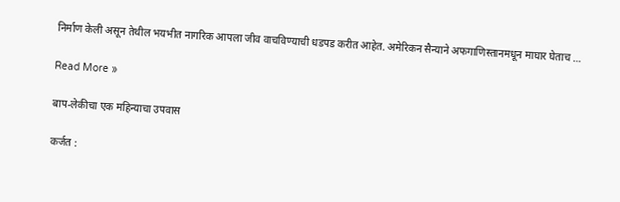निर्माण केली असून तेथील भयभीत नागरिक आपला जीव वाचविण्याची धडपड करीत आहेत. अमेरिकन सैन्याने अफगाणिस्तानमधून माघार घेताच …

Read More »

बाप-लेकीचा एक महिन्याचा उपवास

कर्जत :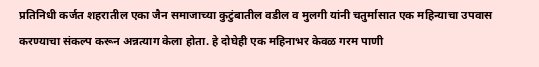प्रतिनिधी कर्जत शहरातील एका जैन समाजाच्या कुटुंबातील वडील व मुलगी यांनी चतुर्मासात एक महिन्याचा उपवास करण्याचा संकल्प करून अन्नत्याग केला होता. हे दोघेही एक महिनाभर केवळ गरम पाणी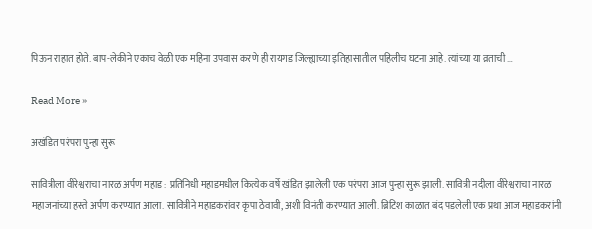पिऊन राहात होते. बाप-लेकीने एकाच वेळी एक महिना उपवास करणे ही रायगड जिल्ह्याच्या इतिहासातील पहिलीच घटना आहे. त्यांच्या या व्रताची …

Read More »

अखंडित परंपरा पुन्हा सुरू

सावित्रीला वीरेश्वराचा नारळ अर्पण महाड : प्रतिनिधी महाडमधील कित्येक वर्षे खंडित झालेली एक परंपरा आज पुन्हा सुरू झाली. सावित्री नदीला वीरेश्वराचा नारळ महाजनांच्या हस्ते अर्पण करण्यात आला. सावित्रीने महाडकरांवर कृपा ठेवावी, अशी विनंती करण्यात आली. ब्रिटिश काळात बंद पडलेली एक प्रथा आज महाडकरांनी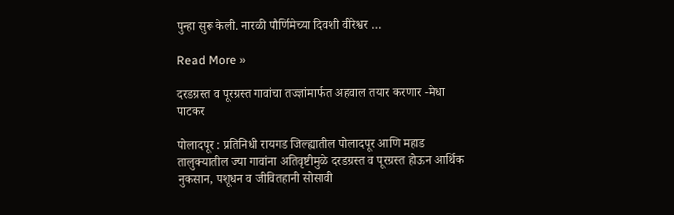पुन्हा सुरू केली. नारळी पौर्णिमेच्या दिवशी वीरेश्वर …

Read More »

दरडग्रस्त व पूरग्रस्त गावांचा तज्ज्ञांमार्फत अहवाल तयार करणार -मेधा पाटकर

पोलादपूर : प्रतिनिधी रायगड जिल्ह्यातील पोलादपूर आणि महाड तालुक्यातील ज्या गावांना अतिवृष्टीमुळे दरडग्रस्त व पूरग्रस्त होऊन आर्थिक नुकसान, पशूधन व जीवितहानी सोसावी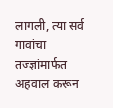लागली, त्या सर्व गावांचा तज्ज्ञांमार्फत अहवाल करून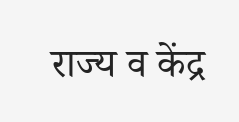राज्य व केंद्र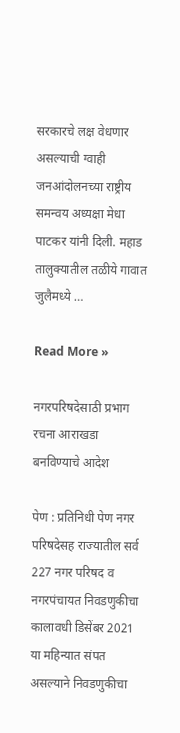सरकारचे लक्ष वेधणार असल्याची ग्वाही जनआंदोलनच्या राष्ट्रीय समन्वय अध्यक्षा मेधा पाटकर यांनी दिली. महाड तालुक्यातील तळीये गावात जुलैमध्ये …

Read More »

नगरपरिषदेसाठी प्रभाग रचना आराखडा बनविण्याचे आदेश

पेण : प्रतिनिधी पेण नगर परिषदेसह राज्यातील सर्व 227 नगर परिषद व नगरपंचायत निवडणुकीचा कालावधी डिसेंबर 2021 या महिन्यात संपत असल्याने निवडणुकीचा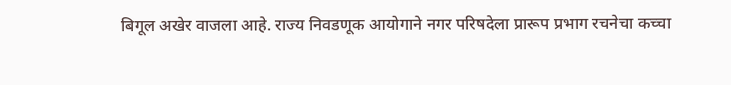बिगूल अखेर वाजला आहे. राज्य निवडणूक आयोगाने नगर परिषदेला प्रारूप प्रभाग रचनेचा कच्चा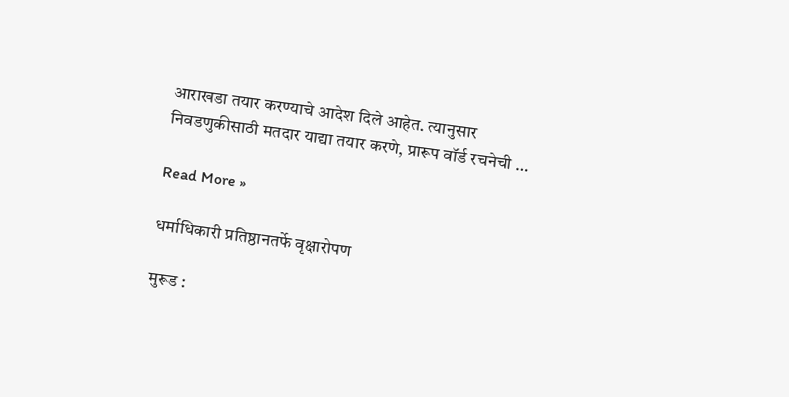आराखडा तयार करण्याचे आदेश दिले आहेत. त्यानुसार निवडणुकीसाठी मतदार याद्या तयार करणे, प्रारूप वॉर्ड रचनेची …

Read More »

धर्माधिकारी प्रतिष्ठानतर्फे वृक्षारोपण

मुरूड :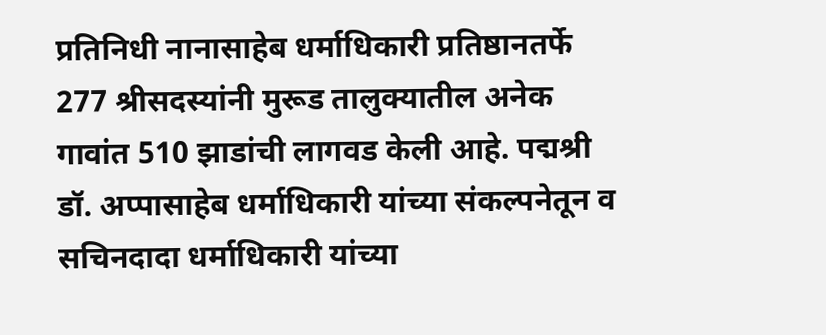प्रतिनिधी नानासाहेब धर्माधिकारी प्रतिष्ठानतर्फे 277 श्रीसदस्यांनी मुरूड तालुक्यातील अनेक गावांत 510 झाडांची लागवड केली आहे. पद्मश्री डॉ. अप्पासाहेब धर्माधिकारी यांच्या संकल्पनेतून व सचिनदादा धर्माधिकारी यांच्या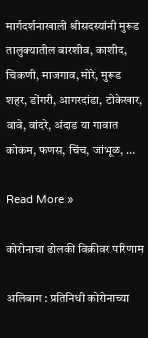मार्गदर्शनाखाली श्रीसदस्यांनी मुरूड तालुक्यातील बारशीव, काशीद, चिकणी, माजगाव, मोरे, मुरूड शहर, डोंगरी, आगरदांडा, टोकेखार, वावे, वांदरे, अंदाड या गावात कोकम, फणस, चिंच, जांभूळ, …

Read More »

कोरोनाचा ढोलकी विक्रीवर परिणाम

अलिबाग : प्रतिनिधी कोरोनाच्या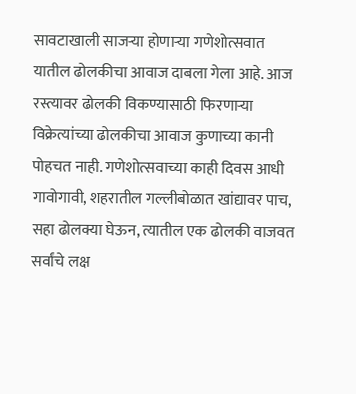सावटाखाली साजर्‍या होणार्‍या गणेशोत्सवात यातील ढोलकीचा आवाज दाबला गेला आहे. आज रस्त्यावर ढोलकी विकण्यासाठी फिरणार्‍या विक्रेत्यांच्या ढोलकीचा आवाज कुणाच्या कानी पोहचत नाही. गणेशोत्सवाच्या काही दिवस आधी गावोगावी, शहरातील गल्लीबोळात खांद्यावर पाच, सहा ढोलक्या घेऊन, त्यातील एक ढोलकी वाजवत सर्वांचे लक्ष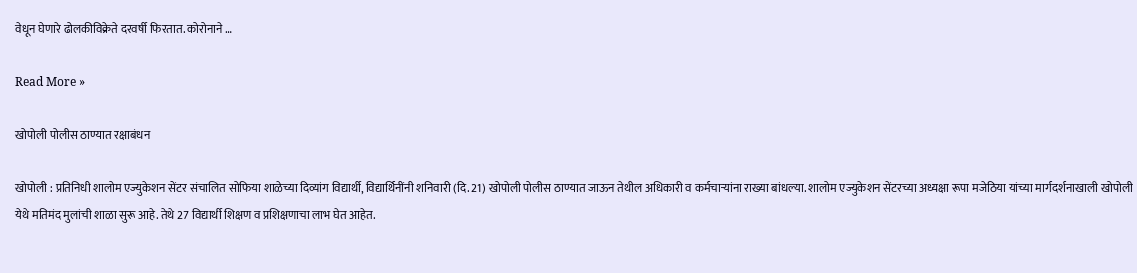वेधून घेणारे ढोलकीविक्रेते दरवर्षी फिरतात. कोरोनाने …

Read More »

खोपोली पोलीस ठाण्यात रक्षाबंधन

खोपोली : प्रतिनिधी शालोम एज्युकेशन सेंटर संचालित सोफिया शाळेच्या दिव्यांग विद्यार्थी, विद्यार्थिनींनी शनिवारी (दि. 21) खोपोली पोलीस ठाण्यात जाऊन तेथील अधिकारी व कर्मचार्‍यांना राख्या बांधल्या. शालोम एज्युकेशन सेंटरच्या अध्यक्षा रूपा मजेठिया यांच्या मार्गदर्शनाखाली खोपोली येथे मतिमंद मुलांची शाळा सुरू आहे. तेथे 27 विद्यार्थी शिक्षण व प्रशिक्षणाचा लाभ घेत आहेत.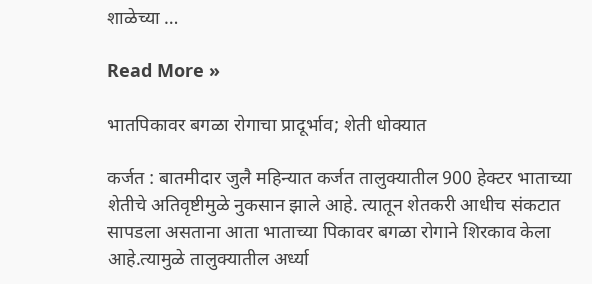शाळेच्या …

Read More »

भातपिकावर बगळा रोगाचा प्रादूर्भाव; शेती धोक्यात

कर्जत : बातमीदार जुलै महिन्यात कर्जत तालुक्यातील 900 हेक्टर भाताच्या शेतीचे अतिवृष्टीमुळे नुकसान झाले आहे. त्यातून शेतकरी आधीच संकटात सापडला असताना आता भाताच्या पिकावर बगळा रोगाने शिरकाव केला आहे.त्यामुळे तालुक्यातील अर्ध्या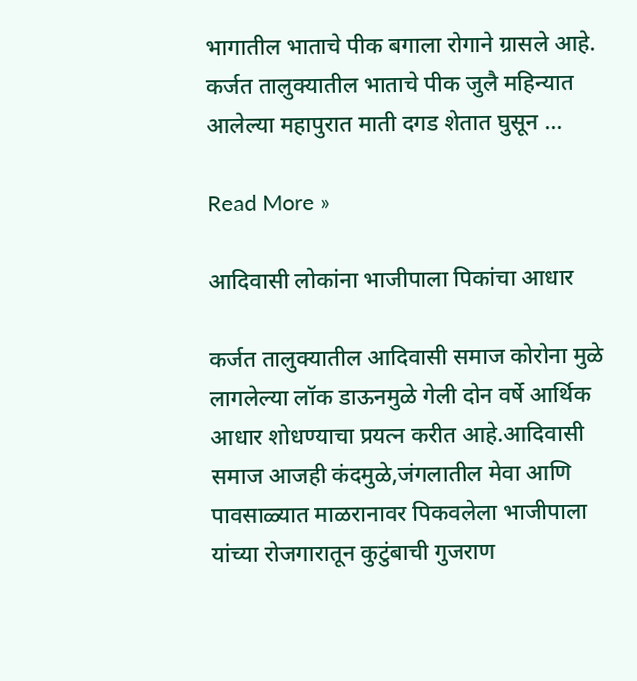भागातील भाताचे पीक बगाला रोगाने ग्रासले आहे. कर्जत तालुक्यातील भाताचे पीक जुलै महिन्यात आलेल्या महापुरात माती दगड शेतात घुसून …

Read More »

आदिवासी लोकांना भाजीपाला पिकांचा आधार

कर्जत तालुक्यातील आदिवासी समाज कोरोना मुळे लागलेल्या लॉक डाऊनमुळे गेली दोन वर्षे आर्थिक आधार शोधण्याचा प्रयत्न करीत आहे.आदिवासी समाज आजही कंदमुळे,जंगलातील मेवा आणि पावसाळ्यात माळरानावर पिकवलेला भाजीपाला यांच्या रोजगारातून कुटुंबाची गुजराण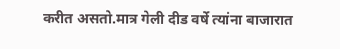करीत असतो.मात्र गेली दीड वर्षे त्यांना बाजारात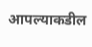आपल्याकडील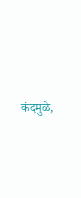कंदमुळे,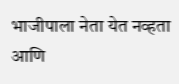भाजीपाला नेता येत नव्हता आणि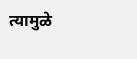त्यामुळे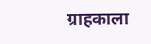ग्राहकाला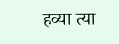हव्या त्या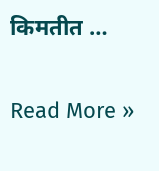किमतीत …

Read More »